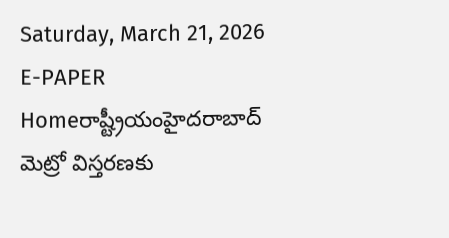Saturday, March 21, 2026
E-PAPER
Homeరాష్ట్రీయంహైదరాబాద్‌ మెట్రో విస్తరణకు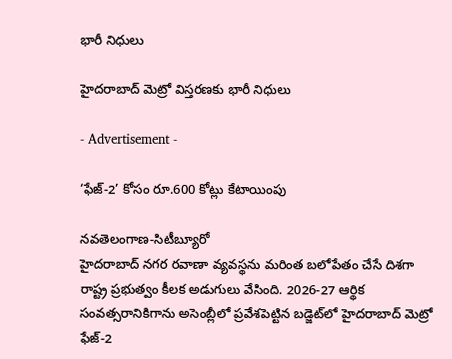భారీ నిధులు

హైదరాబాద్‌ మెట్రో విస్తరణకు భారీ నిధులు

- Advertisement -

‘ఫేజ్‌-2’ కోసం రూ.600 కోట్లు కేటాయింపు

నవతెలంగాణ-సిటీబ్యూరో
హైదరాబాద్‌ నగర రవాణా వ్యవస్థను మరింత బలోపేతం చేసే దిశగా రాష్ట్ర ప్రభుత్వం కీలక అడుగులు వేసింది. 2026-27 ఆర్థిక సంవత్సరానికిగాను అసెంబ్లీలో ప్రవేశపెట్టిన బడ్జెట్‌లో హైదరాబాద్‌ మెట్రో ఫేజ్‌-2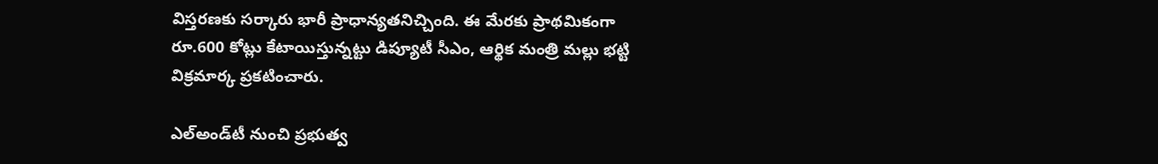విస్తరణకు సర్కారు భారీ ప్రాధాన్యతనిచ్చింది. ఈ మేరకు ప్రాథమికంగా రూ.600 కోట్లు కేటాయిస్తున్నట్టు డిప్యూటీ సీఎం, ఆర్థిక మంత్రి మల్లు భట్టి విక్రమార్క ప్రకటించారు.

ఎల్‌అండ్‌టీ నుంచి ప్రభుత్వ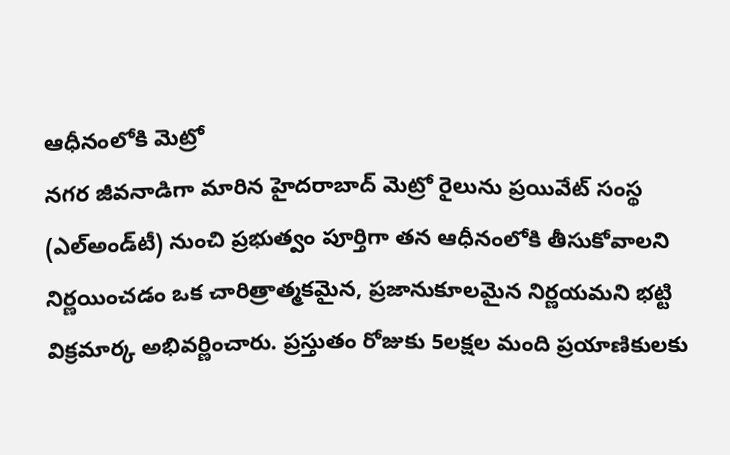ఆధీనంలోకి మెట్రో
నగర జీవనాడిగా మారిన హైదరాబాద్‌ మెట్రో రైలును ప్రయివేట్‌ సంస్థ (ఎల్‌అండ్‌టీ) నుంచి ప్రభుత్వం పూర్తిగా తన ఆధీనంలోకి తీసుకోవాలని నిర్ణయించడం ఒక చారిత్రాత్మకమైన, ప్రజానుకూలమైన నిర్ణయమని భట్టి విక్రమార్క అభివర్ణించారు. ప్రస్తుతం రోజుకు 5లక్షల మంది ప్రయాణికులకు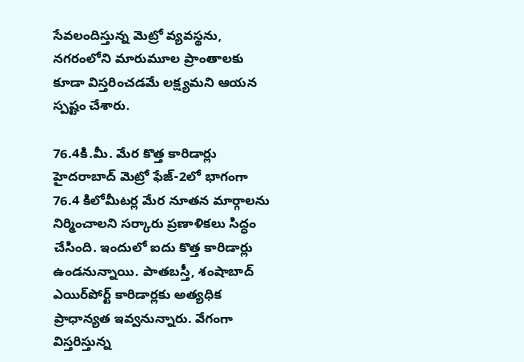సేవలందిస్తున్న మెట్రో వ్యవస్థను, నగరంలోని మారుమూల ప్రాంతాలకు కూడా విస్తరించడమే లక్ష్యమని ఆయన స్పష్టం చేశారు.

76.4కి.మీ. మేర కొత్త కారిడార్లు
హైదరాబాద్‌ మెట్రో ఫేజ్‌-2లో భాగంగా 76.4 కిలోమీటర్ల మేర నూతన మార్గాలను నిర్మించాలని సర్కారు ప్రణాళికలు సిద్ధం చేసింది. ఇందులో ఐదు కొత్త కారిడార్లు ఉండనున్నాయి. పాతబస్తీ, శంషాబాద్‌ ఎయిర్‌పోర్ట్‌ కారిడార్లకు అత్యధిక ప్రాధాన్యత ఇవ్వనున్నారు. వేగంగా విస్తరిస్తున్న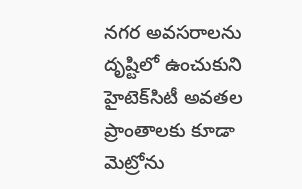నగర అవసరాలను దృష్టిలో ఉంచుకుని హైటెక్‌సిటీ అవతల ప్రాంతాలకు కూడా మెట్రోను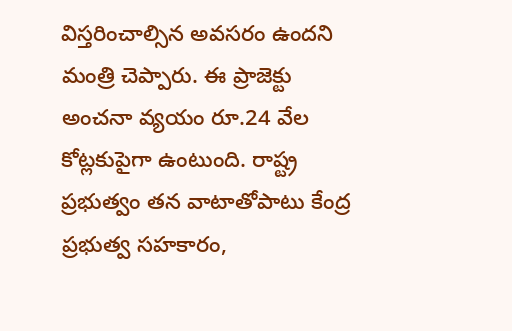విస్తరించాల్సిన అవసరం ఉందని మంత్రి చెప్పారు. ఈ ప్రాజెక్టు అంచనా వ్యయం రూ.24 వేల కోట్లకుపైగా ఉంటుంది. రాష్ట్ర ప్రభుత్వం తన వాటాతోపాటు కేంద్ర ప్రభుత్వ సహకారం,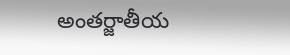అంతర్జాతీయ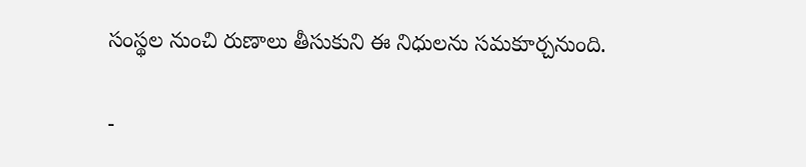సంస్థల నుంచి రుణాలు తీసుకుని ఈ నిధులను సమకూర్చనుంది.

-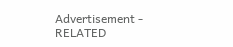Advertisement -
RELATED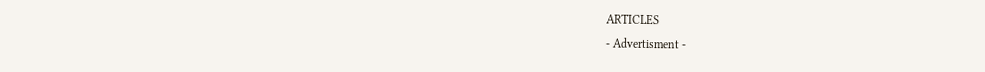ARTICLES
- Advertisment -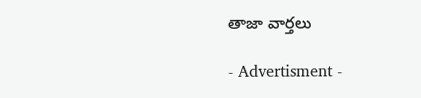తాజా వార్తలు

- Advertisment -